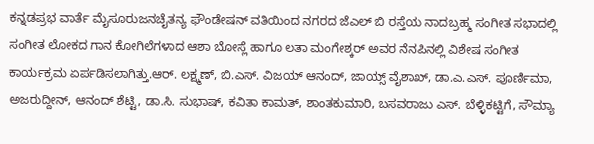ಕನ್ನಡಪ್ರಭ ವಾರ್ತೆ ಮೈಸೂರುಜನಚೈತನ್ಯ ಫೌಂಡೇಷನ್ ವತಿಯಿಂದ ನಗರದ ಜೆಎಲ್ ಬಿ ರಸ್ತೆಯ ನಾದಬ್ರಹ್ಮ ಸಂಗೀತ ಸಭಾದಲ್ಲಿ ಸಂಗೀತ ಲೋಕದ ಗಾನ ಕೋಗಿಲೆಗಳಾದ ಆಶಾ ಬೋಸ್ಲೆ ಹಾಗೂ ಲತಾ ಮಂಗೇಶ್ಕರ್ ಅವರ ನೆನಪಿನಲ್ಲಿ ವಿಶೇಷ ಸಂಗೀತ ಕಾರ್ಯಕ್ರಮ ಏರ್ಪಡಿಸಲಾಗಿತ್ತು.ಆರ್‌. ಲಕ್ಷ್ಮಣ್‌, ಬಿ.ಎಸ್‌. ವಿಜಯ್‌ ಆನಂದ್‌, ಜಾಯ್ಸ್‌ ವೈಶಾಖ್‌, ಡಾ.ಎ.ಎಸ್‌. ಪೂರ್ಣಿಮಾ, ಅಜರುದ್ದೀನ್‌, ಆನಂದ್‌ ಶೆಟ್ಟಿ, ಡಾ.ಸಿ. ಸುಭಾಷ್‌, ಕವಿತಾ ಕಾಮತ್‌, ಶಾಂತಕುಮಾರಿ, ಬಸವರಾಜು ಎಸ್. ಬೆಳ್ಳಿಕಟ್ಟಿಗೆ, ಸೌಮ್ಯಾ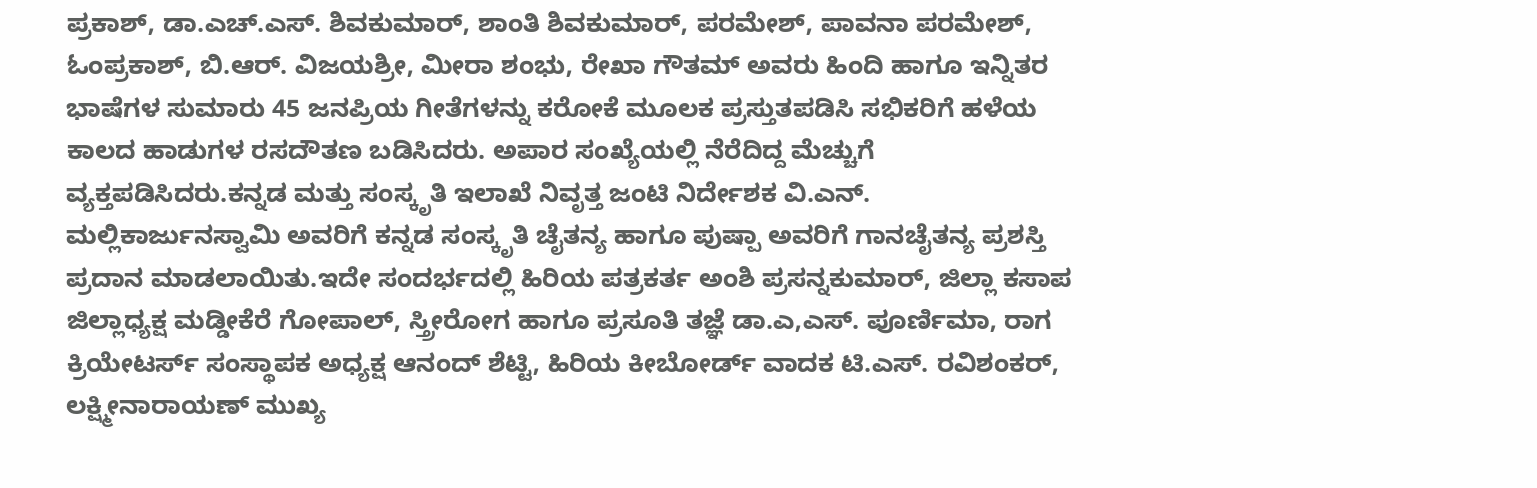ಪ್ರಕಾಶ್‌, ಡಾ.ಎಚ್.ಎಸ್. ಶಿವಕುಮಾರ್‌, ಶಾಂತಿ ಶಿವಕುಮಾರ್‌, ಪರಮೇಶ್‌, ಪಾವನಾ ಪರಮೇಶ್‌, ಓಂಪ್ರಕಾಶ್‌, ಬಿ.ಆರ್‌. ವಿಜಯಶ್ರೀ, ಮೀರಾ ಶಂಭು, ರೇಖಾ ಗೌತಮ್‌ ಅವರು ಹಿಂದಿ ಹಾಗೂ ಇನ್ನಿತರ ಭಾಷೆಗಳ ಸುಮಾರು 45 ಜನಪ್ರಿಯ ಗೀತೆಗಳನ್ನು ಕರೋಕೆ ಮೂಲಕ ಪ್ರಸ್ತುತಪಡಿಸಿ ಸಭಿಕರಿಗೆ ಹಳೆಯ ಕಾಲದ ಹಾಡುಗಳ ರಸದೌತಣ ಬಡಿಸಿದರು. ಅಪಾರ ಸಂಖ್ಯೆಯಲ್ಲಿ ನೆರೆದಿದ್ದ ಮೆಚ್ಚುಗೆ ವ್ಯಕ್ತಪಡಿಸಿದರು.ಕನ್ನಡ ಮತ್ತು ಸಂಸ್ಕೃತಿ ಇಲಾಖೆ ನಿವೃತ್ತ ಜಂಟಿ ನಿರ್ದೇಶಕ ವಿ.ಎನ್‌. ಮಲ್ಲಿಕಾರ್ಜುನಸ್ವಾಮಿ ಅವರಿಗೆ ಕನ್ನಡ ಸಂಸ್ಕೃತಿ ಚೈತನ್ಯ ಹಾಗೂ ಪುಷ್ಪಾ ಅವರಿಗೆ ಗಾನಚೈತನ್ಯ ಪ್ರಶಸ್ತಿ ಪ್ರದಾನ ಮಾಡಲಾಯಿತು.ಇದೇ ಸಂದರ್ಭದಲ್ಲಿ ಹಿರಿಯ ಪತ್ರಕರ್ತ ಅಂಶಿ ಪ್ರಸನ್ನಕುಮಾರ್, ಜಿಲ್ಲಾ ಕಸಾಪ ಜಿಲ್ಲಾಧ್ಯಕ್ಷ ಮಡ್ಡೀಕೆರೆ ಗೋಪಾಲ್, ಸ್ತ್ರೀರೋಗ ಹಾಗೂ ಪ್ರಸೂತಿ ತಜ್ಞೆ ಡಾ.ಎ,ಎಸ್. ಪೂರ್ಣಿಮಾ, ರಾಗ ಕ್ರಿಯೇಟರ್ಸ್‌ ಸಂಸ್ಥಾಪಕ ಅಧ್ಯಕ್ಷ ಆನಂದ್ ಶೆಟ್ಟಿ, ಹಿರಿಯ ಕೀಬೋರ್ಡ್‌ ವಾದಕ ಟಿ.ಎಸ್. ರವಿಶಂಕರ್, ಲಕ್ಷ್ಮೀನಾರಾಯಣ್‌ ಮುಖ್ಯ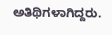ಅತಿಥಿಗಳಾಗಿದ್ದರು.